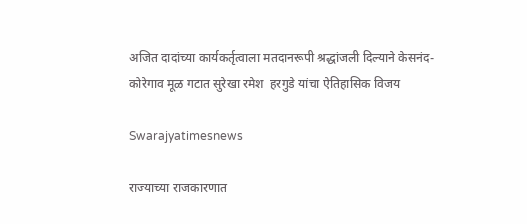अजित दादांच्या कार्यकर्तृत्वाला मतदानरूपी श्रद्धांजली दिल्याने केसनंद-कोरेगाव मूळ गटात सुरेखा रमेश  हरगुडे यांचा ऐतिहासिक विजय

Swarajyatimesnews

राज्याच्या राजकारणात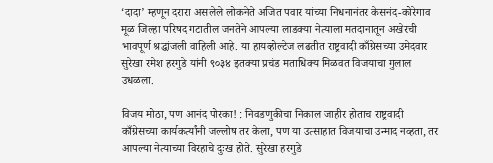‘दादा’ म्हणून दरारा असलेले लोकनेते अजित पवार यांच्या निधनानंतर केसनंद-कोरेगाव मूळ जिल्हा परिषद गटातील जनतेने आपल्या लाडक्या नेत्याला मतदानातून अखेरची भावपूर्ण श्रद्धांजली वाहिली आहे. या हायव्होल्टेज लढतीत राष्ट्रवादी काँग्रेसच्या उमेदवार सुरेखा रमेश हरगुडे यांनी ९०३४ इतक्या प्रचंड मताधिक्य मिळवत विजयाचा गुलाल उधळला.

विजय मोठा, पण आनंद पोरका! : निवडणुकीचा निकाल जाहीर होताच राष्ट्रवादी काँग्रेसच्या कार्यकर्त्यांनी जल्लोष तर केला, पण या उत्साहात विजयाचा उन्माद नव्हता, तर आपल्या नेत्याच्या विरहाचे दुःख होते. सुरेखा हरगुडे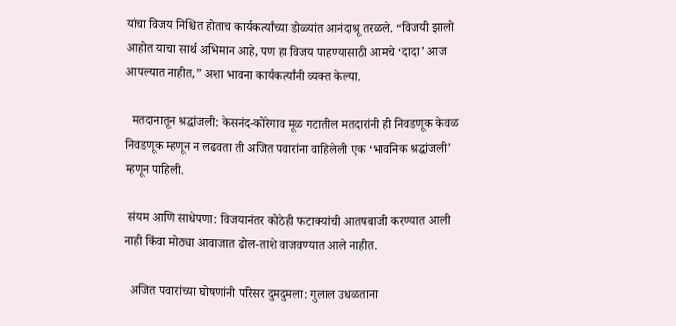यांचा विजय निश्चित होताच कार्यकर्त्यांच्या डोळ्यांत आनंदाश्रू तरळले. “विजयी झालो आहोत याचा सार्थ अभिमान आहे, पण हा विजय पाहण्यासाठी आमचे ‘दादा’ आज आपल्यात नाहीत,” अशा भावना कार्यकर्त्यांनी व्यक्त केल्या.

  मतदानातून श्रद्धांजली: केसनंद-कोरेगाव मूळ गटातील मतदारांनी ही निवडणूक केवळ निवडणूक म्हणून न लढवता ती अजित पवारांना वाहिलेली एक ‘भावनिक श्रद्धांजली’ म्हणून पाहिली.

 संयम आणि साधेपणा: विजयानंतर कोठेही फटाक्यांची आतषबाजी करण्यात आली नाही किंवा मोठ्या आवाजात ढोल-ताशे वाजवण्यात आले नाहीत.

  अजित पवारांच्या घोषणांनी परिसर दुमदुमला: गुलाल उधळताना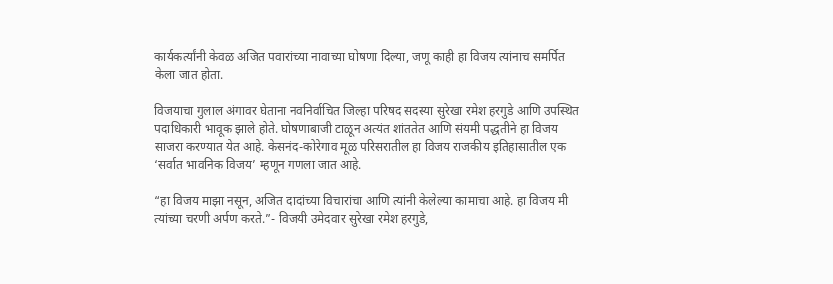कार्यकर्त्यांनी केवळ अजित पवारांच्या नावाच्या घोषणा दिल्या, जणू काही हा विजय त्यांनाच समर्पित केला जात होता.

विजयाचा गुलाल अंगावर घेताना नवनिर्वाचित जिल्हा परिषद सदस्या सुरेखा रमेश हरगुडे आणि उपस्थित पदाधिकारी भावूक झाले होते. घोषणाबाजी टाळून अत्यंत शांततेत आणि संयमी पद्धतीने हा विजय साजरा करण्यात येत आहे. केसनंद-कोरेगाव मूळ परिसरातील हा विजय राजकीय इतिहासातील एक ‘सर्वात भावनिक विजय’ म्हणून गणला जात आहे.

“हा विजय माझा नसून, अजित दादांच्या विचारांचा आणि त्यांनी केलेल्या कामाचा आहे. हा विजय मी त्यांच्या चरणी अर्पण करते.”- विजयी उमेदवार सुरेखा रमेश हरगुडे,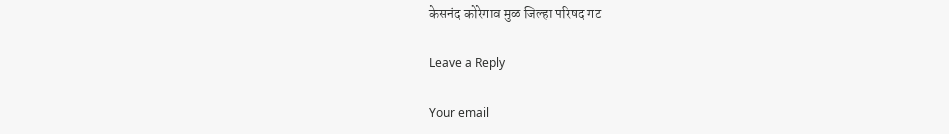केसनंद कोरेगाव मुळ जिल्हा परिषद गट

Leave a Reply

Your email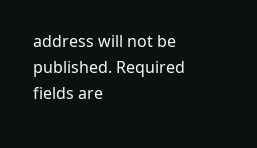address will not be published. Required fields are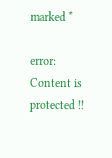marked *

error: Content is protected !!